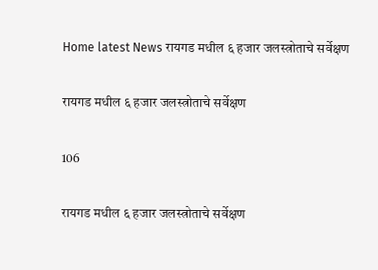Home latest News रायगड मधील ६ हजार जलस्त्रोताचे सर्वेक्षण

रायगड मधील ६ हजार जलस्त्रोताचे सर्वेक्षण

106

रायगड मधील ६ हजार जलस्त्रोताचे सर्वेक्षण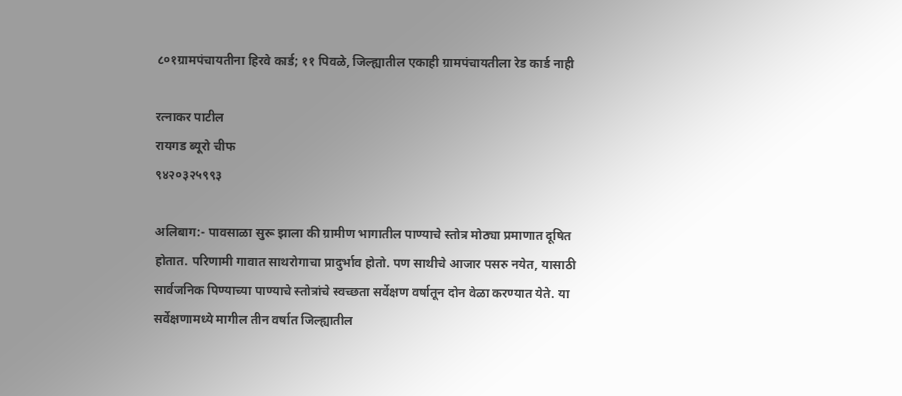८०१ग्रामपंचायतीना हिरवे कार्ड; ११ पिवळे, जिल्ह्यातील एकाही ग्रामपंचायतीला रेड कार्ड नाही

रत्नाकर पाटील
रायगड ब्यूरो चीफ
९४२०३२५९९३

अलिबाग:- पावसाळा सुरू झाला की ग्रामीण भागातील पाण्याचे स्तोत्र मोठ्या प्रमाणात दूषित होतात. परिणामी गावात साथरोगाचा प्रादुर्भाव होतो. पण साथीचे आजार पसरु नयेत, यासाठी सार्वजनिक पिण्याच्या पाण्याचे स्तोत्रांचे स्वच्छता सर्वेक्षण वर्षातून दोन वेळा करण्यात येते. या सर्वेक्षणामध्ये मागील तीन वर्षात जिल्ह्यातील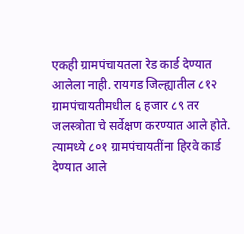एकही ग्रामपंचायतला रेड कार्ड देण्यात आलेला नाही. रायगड जिल्ह्यातील ८१२ ग्रामपंचायतीमधील ६ हजार ८९ तर जलस्त्रोता चे सर्वेक्षण करण्यात आले होते. त्यामध्ये ८०१ ग्रामपंचायतींना हिरवे कार्ड देण्यात आले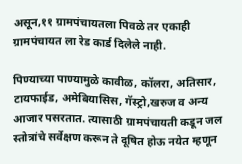असून,११ ग्रामपंचायतला पिवळे तर एकाही ग्रामपंचायत ला रेड कार्ड दिलेले नाही.

पिण्याच्या पाण्यामुळे कावीळ, कॉलरा, अतिसार, टायफाईड, अमेबियासिस, गॅस्ट्रो,खरुज व अन्य आजार पसरतात. त्यासाठी ग्रामपंचायती कडून जल स्तोत्रांचे सर्वेक्षण करून ते दूषित होऊ नयेत म्हणून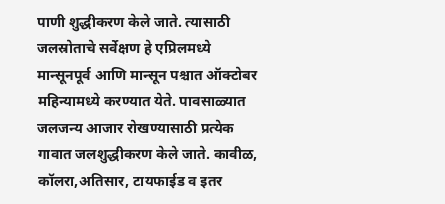पाणी शुद्धीकरण केले जाते. त्यासाठी जलस्रोताचे सर्वेक्षण हे एप्रिलमध्ये मान्सूनपूर्व आणि मान्सून पश्चात ऑक्टोबर महिन्यामध्ये करण्यात येते. पावसाळ्यात जलजन्य आजार रोखण्यासाठी प्रत्येक गावात जलशुद्धीकरण केले जाते. कावीळ, कॉलरा,अतिसार, टायफाईड व इतर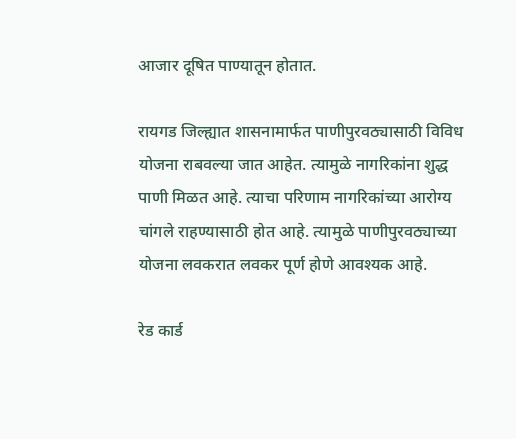आजार दूषित पाण्यातून होतात.

रायगड जिल्ह्यात शासनामार्फत पाणीपुरवठ्यासाठी विविध योजना राबवल्या जात आहेत. त्यामुळे नागरिकांना शुद्ध पाणी मिळत आहे. त्याचा परिणाम नागरिकांच्या आरोग्य चांगले राहण्यासाठी होत आहे. त्यामुळे पाणीपुरवठ्याच्या योजना लवकरात लवकर पूर्ण होणे आवश्यक आहे.

रेड कार्ड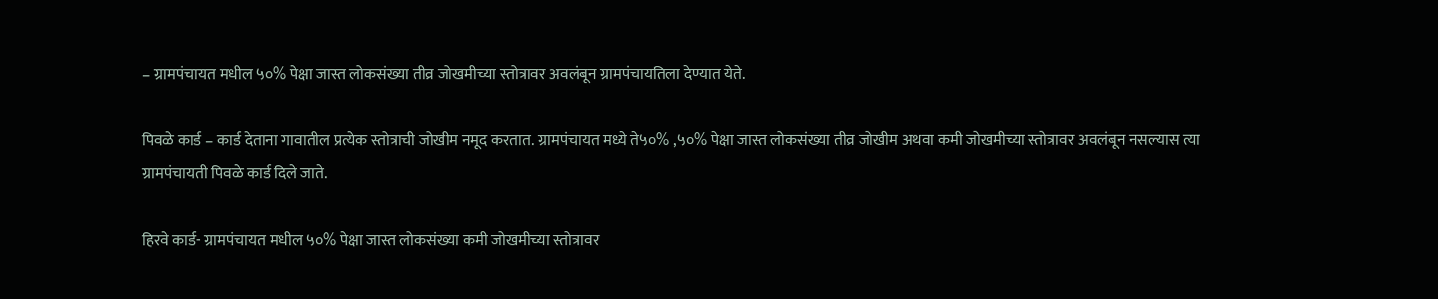– ग्रामपंचायत मधील ५०% पेक्षा जास्त लोकसंख्या तीव्र जोखमीच्या स्तोत्रावर अवलंबून ग्रामपंचायतिला देण्यात येते.

पिवळे कार्ड – कार्ड देताना गावातील प्रत्येक स्तोत्राची जोखीम नमूद करतात. ग्रामपंचायत मध्ये ते५०% ,५०% पेक्षा जास्त लोकसंख्या तीव्र जोखीम अथवा कमी जोखमीच्या स्तोत्रावर अवलंबून नसल्यास त्या ग्रामपंचायती पिवळे कार्ड दिले जाते.

हिरवे कार्ड- ग्रामपंचायत मधील ५०% पेक्षा जास्त लोकसंख्या कमी जोखमीच्या स्तोत्रावर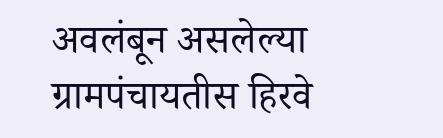अवलंबून असलेल्या ग्रामपंचायतीस हिरवे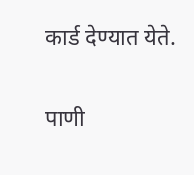कार्ड देण्यात येते.

पाणी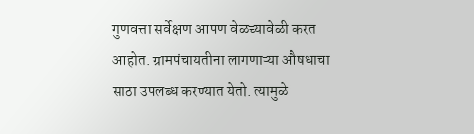गुणवत्ता सर्वेक्षण आपण वेळच्यावेळी करत आहोत. ग्रामपंचायतीना लागणाऱ्या औषधाचा साठा उपलब्ध करण्यात येतो. त्यामुळे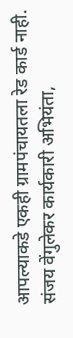आपल्याकडे एकही ग्रामपंचायतला रेड कार्ड नाही.
संजय वेंगुलेकर कार्यकारी अभियंता,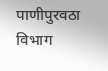पाणीपुरवठा विभाग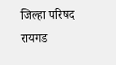जिल्हा परिषद रायगड